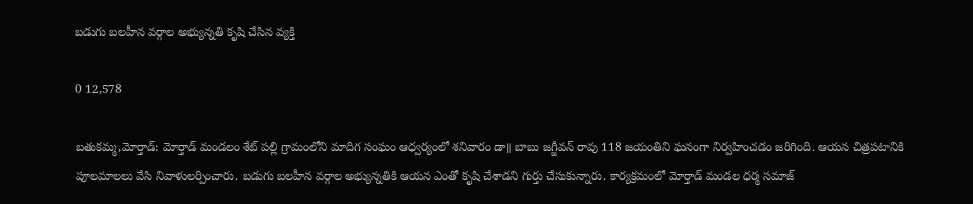బడుగు బలహీన వర్గాల అభ్యున్నతి కృషి చేసిన వ్యక్తి

0 12,578

బతుకమ్మ,మోర్తాడ్: మోర్తాడ్ మండలం శేట్ పల్లి గ్రామంలోని మాదిగ సంఘం ఆధ్వర్యంలో శనివారం డా॥ బాబు జగ్జీవన్ రావు 118 జయంతిని ఘనంగా నిర్వహించడం జరిగింది. ఆయన చిత్రపటానికి పూలమాలలు వేసి నివాళులర్పించారు. బడుగు బలహీన వర్గాల అభ్యున్నతికి ఆయన ఎంతో కృషి చేశాడని గుర్తు చేసుకున్నారు. కార్యక్రమంలో మోర్తాడ్ మండల ధర్మ సమాజ్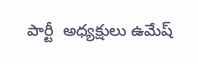పార్టీ  అధ్యక్షులు ఉమేష్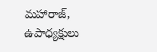మహారాజ్, ఉపాధ్యక్షులు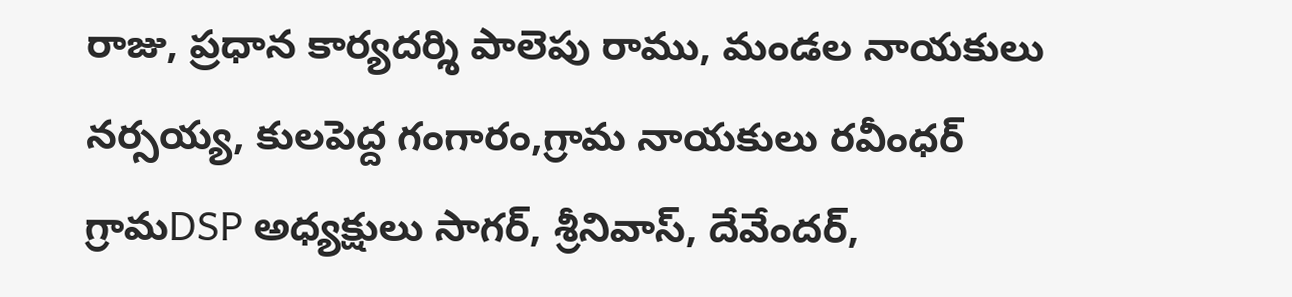రాజు, ప్రధాన కార్యదర్శి పాలెపు రాము, మండల నాయకులు నర్సయ్య, కులపెద్ద గంగారం,గ్రామ నాయకులు రవీంధర్ గ్రామDSP అధ్యక్షులు సాగర్, శ్రీనివాస్, దేవేందర్,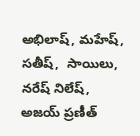అభిలాష్, మహేష్, సతీష్,  సాయిలు, నరేష్ నిలేష్, అజయ్ ప్రణీత్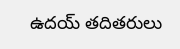ఉదయ్ తదితరులు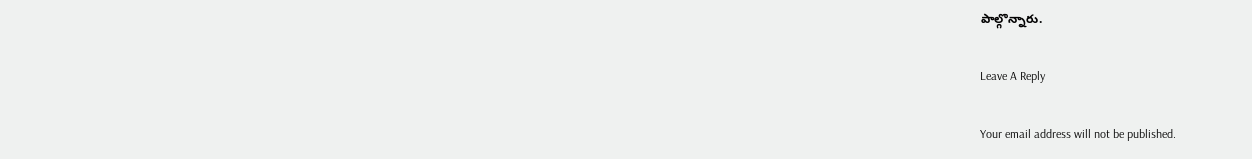పాల్గొన్నారు.

Leave A Reply

Your email address will not be published.